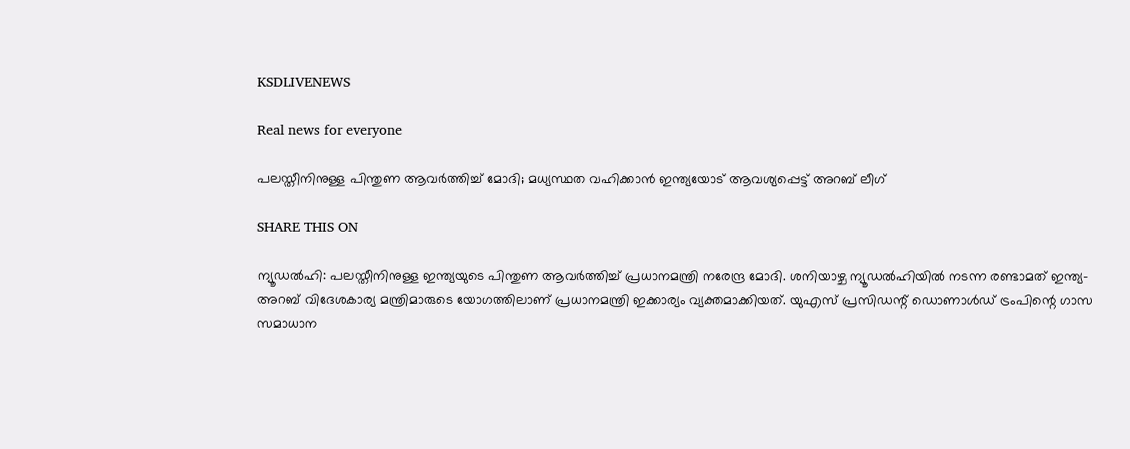KSDLIVENEWS

Real news for everyone

പലസ്തീനിനുള്ള പിന്തുണ ആവർത്തിച്ച് മോദി; മധ്യസ്ഥത വഹിക്കാൻ ഇന്ത്യയോട് ആവശ്യപ്പെട്ട് അറബ് ലീഗ്

SHARE THIS ON

ന്യൂഡൽഹി: പലസ്തീനിനുള്ള ഇന്ത്യയുടെ പിന്തുണ ആവർത്തിച്ച് പ്രധാനമന്ത്രി നരേന്ദ്ര മോദി. ശനിയാഴ്ച ന്യൂഡൽഹിയിൽ നടന്ന രണ്ടാമത് ഇന്ത്യ-അറബ് വിദേശകാര്യ മന്ത്രിമാരുടെ യോഗത്തിലാണ് പ്രധാനമന്ത്രി ഇക്കാര്യം വ്യക്തമാക്കിയത്. യുഎസ് പ്രസിഡന്റ് ഡൊണാൾഡ് ട്രംപിന്റെ ഗാസ സമാധാന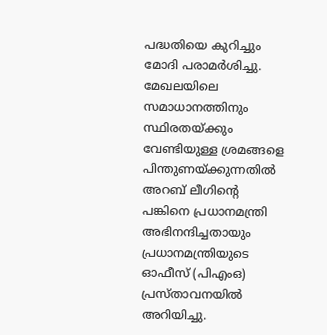പദ്ധതിയെ കുറിച്ചും മോദി പരാമർശിച്ചു. മേഖലയിലെ സമാധാനത്തിനും സ്ഥിരതയ്ക്കും വേണ്ടിയുള്ള ശ്രമങ്ങളെ പിന്തുണയ്ക്കുന്നതിൽ അറബ് ലീഗിന്റെ പങ്കിനെ പ്രധാനമന്ത്രി അഭിനന്ദിച്ചതായും പ്രധാനമന്ത്രിയുടെ ഓഫീസ് (പിഎംഒ) പ്രസ്താവനയിൽ അറിയിച്ചു.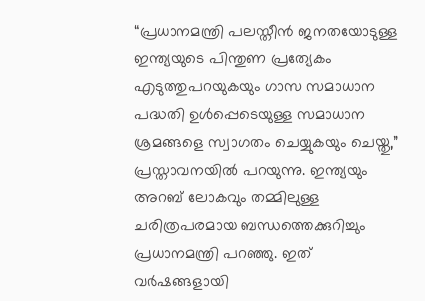“പ്രധാനമന്ത്രി പലസ്തീൻ ജനതയോടുള്ള ഇന്ത്യയുടെ പിന്തുണ പ്രത്യേകം എടുത്തുപറയുകയും ഗാസ സമാധാന പദ്ധതി ഉൾപ്പെടെയുള്ള സമാധാന ശ്രമങ്ങളെ സ്വാഗതം ചെയ്യുകയും ചെയ്തു,” പ്രസ്താവനയിൽ പറയുന്നു. ഇന്ത്യയും അറബ് ലോകവും തമ്മിലുള്ള ചരിത്രപരമായ ബന്ധത്തെക്കുറിച്ചും പ്രധാനമന്ത്രി പറഞ്ഞു. ഇത് വർഷങ്ങളായി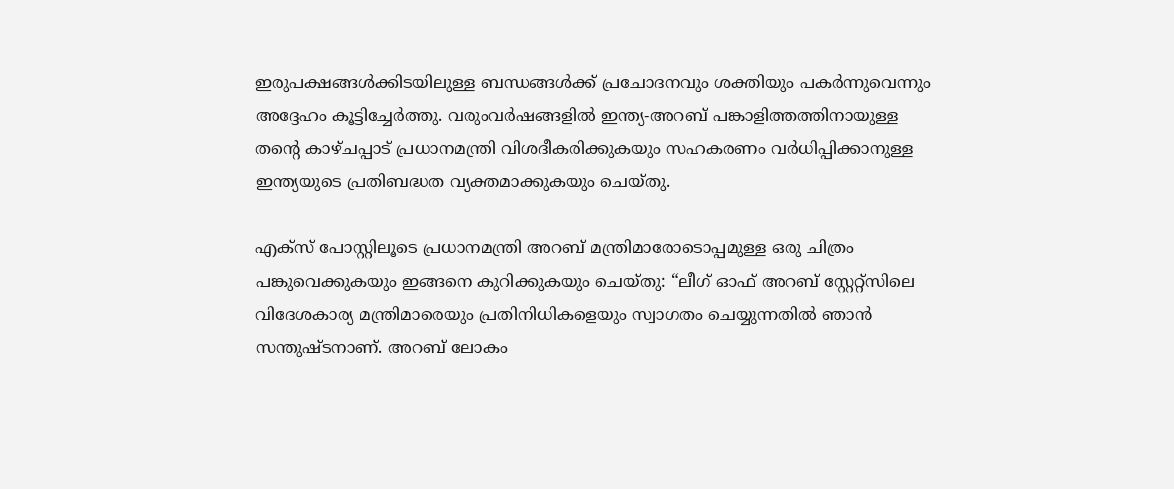ഇരുപക്ഷങ്ങൾക്കിടയിലുള്ള ബന്ധങ്ങൾക്ക് പ്രചോദനവും ശക്തിയും പകർന്നുവെന്നും അദ്ദേഹം കൂട്ടിച്ചേർത്തു. വരുംവർഷങ്ങളിൽ ഇന്ത്യ-അറബ് പങ്കാളിത്തത്തിനായുള്ള തന്റെ കാഴ്ചപ്പാട് പ്രധാനമന്ത്രി വിശദീകരിക്കുകയും സഹകരണം വർധിപ്പിക്കാനുള്ള ഇന്ത്യയുടെ പ്രതിബദ്ധത വ്യക്തമാക്കുകയും ചെയ്തു.

എക്സ് പോസ്റ്റിലൂടെ പ്രധാനമന്ത്രി അറബ് മന്ത്രിമാരോടൊപ്പമുള്ള ഒരു ചിത്രം പങ്കുവെക്കുകയും ഇങ്ങനെ കുറിക്കുകയും ചെയ്തു: “ലീഗ് ഓഫ് അറബ് സ്റ്റേറ്റ്സിലെ വിദേശകാര്യ മന്ത്രിമാരെയും പ്രതിനിധികളെയും സ്വാഗതം ചെയ്യുന്നതിൽ ഞാൻ സന്തുഷ്ടനാണ്. അറബ് ലോകം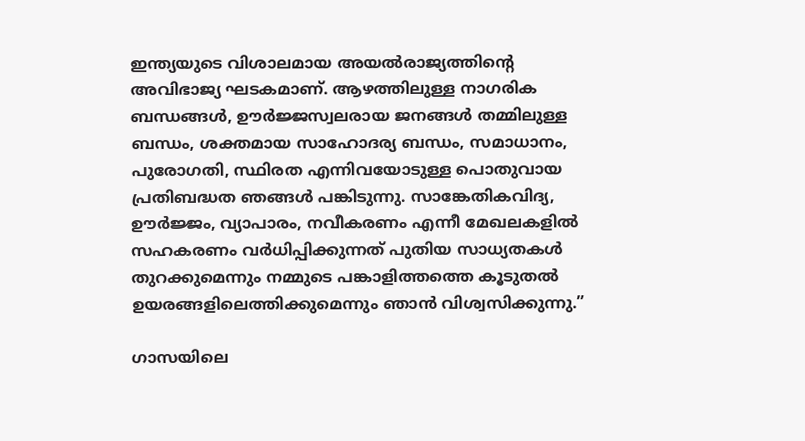ഇന്ത്യയുടെ വിശാലമായ അയൽരാജ്യത്തിന്റെ അവിഭാജ്യ ഘടകമാണ്. ആഴത്തിലുള്ള നാഗരിക ബന്ധങ്ങൾ, ഊർജ്ജസ്വലരായ ജനങ്ങൾ തമ്മിലുള്ള ബന്ധം, ശക്തമായ സാഹോദര്യ ബന്ധം, സമാധാനം, പുരോഗതി, സ്ഥിരത എന്നിവയോടുള്ള പൊതുവായ പ്രതിബദ്ധത ഞങ്ങൾ പങ്കിടുന്നു. സാങ്കേതികവിദ്യ, ഊർജ്ജം, വ്യാപാരം, നവീകരണം എന്നീ മേഖലകളിൽ സഹകരണം വർധിപ്പിക്കുന്നത് പുതിയ സാധ്യതകൾ തുറക്കുമെന്നും നമ്മുടെ പങ്കാളിത്തത്തെ കൂടുതൽ ഉയരങ്ങളിലെത്തിക്കുമെന്നും ഞാൻ വിശ്വസിക്കുന്നു.”

ഗാസയിലെ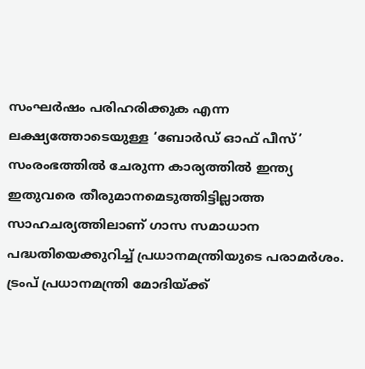സംഘർഷം പരിഹരിക്കുക എന്ന ലക്ഷ്യത്തോടെയുള്ള ‘ബോർഡ് ഓഫ് പീസ്’ സംരംഭത്തിൽ ചേരുന്ന കാര്യത്തിൽ ഇന്ത്യ ഇതുവരെ തീരുമാനമെടുത്തിട്ടില്ലാത്ത സാഹചര്യത്തിലാണ് ഗാസ സമാധാന പദ്ധതിയെക്കുറിച്ച് പ്രധാനമന്ത്രിയുടെ പരാമർശം. ട്രംപ് പ്രധാനമന്ത്രി മോദിയ്ക്ക്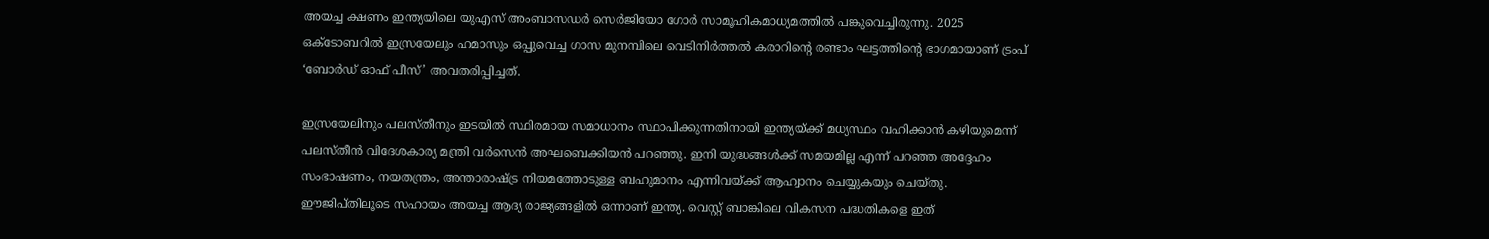അയച്ച ക്ഷണം ഇന്ത്യയിലെ യുഎസ് അംബാസഡർ സെർജിയോ ഗോർ സാമൂഹികമാധ്യമത്തിൽ പങ്കുവെച്ചിരുന്നു. 2025 ഒക്ടോബറിൽ ഇസ്രയേലും ഹമാസും ഒപ്പുവെച്ച ഗാസ മുനമ്പിലെ വെടിനിർത്തൽ കരാറിന്റെ രണ്ടാം ഘട്ടത്തിന്റെ ഭാഗമായാണ് ട്രംപ് ‘ബോർഡ് ഓഫ് പീസ്’ അവതരിപ്പിച്ചത്.

ഇസ്രയേലിനും പലസ്തീനും ഇടയിൽ സ്ഥിരമായ സമാധാനം സ്ഥാപിക്കുന്നതിനായി ഇന്ത്യയ്ക്ക് മധ്യസ്ഥം വഹിക്കാൻ കഴിയുമെന്ന് പലസ്തീൻ വിദേശകാര്യ മന്ത്രി വർസെൻ അഘബെക്കിയൻ പറഞ്ഞു. ഇനി യുദ്ധങ്ങൾക്ക് സമയമില്ല എന്ന് പറ‍ഞ്ഞ അദ്ദേഹം സംഭാഷണം, നയതന്ത്രം, അന്താരാഷ്ട്ര നിയമത്തോടുള്ള ബഹുമാനം എന്നിവയ്ക്ക് ആഹ്വാനം ചെയ്യുകയും ചെയ്തു. ഈജിപ്തിലൂടെ സഹായം അയച്ച ആദ്യ രാജ്യങ്ങളിൽ ഒന്നാണ് ഇന്ത്യ. വെസ്റ്റ് ബാങ്കിലെ വികസന പദ്ധതികളെ ഇത്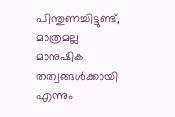പിന്തുണച്ചിട്ടുണ്ട്, മാത്രമല്ല മാനുഷിക തത്വങ്ങൾക്കായി എന്നും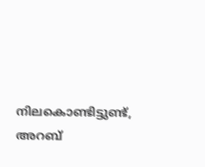നിലകൊണ്ടിട്ടുണ്ട്, അറബ്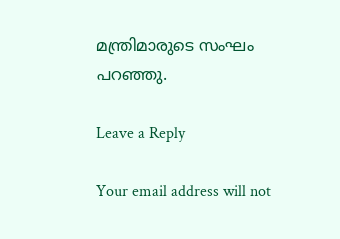മന്ത്രിമാരുടെ സംഘം പറ‍ഞ്ഞു.

Leave a Reply

Your email address will not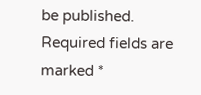be published. Required fields are marked *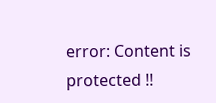error: Content is protected !!